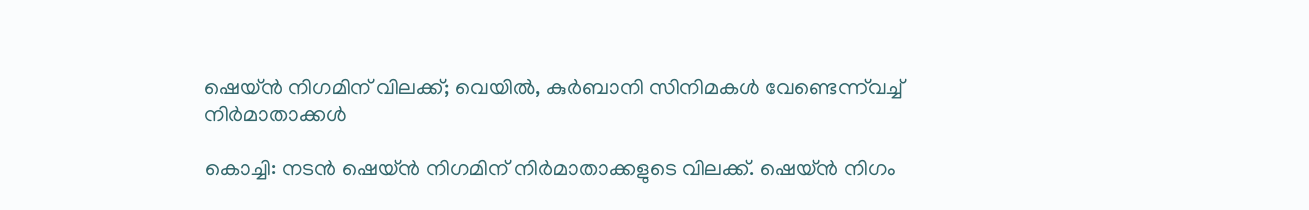ഷെയ്ന്‍ നിഗമിന് വിലക്ക്; വെയില്‍, കുര്‍ബാനി സിനിമകള്‍ വേണ്ടെന്ന്‌വച്ച് നിര്‍മാതാക്കള്‍

കൊച്ചി: നടന്‍ ഷെയ്ന്‍ നിഗമിന് നിര്‍മാതാക്കളുടെ വിലക്ക്. ഷെയ്ന്‍ നിഗം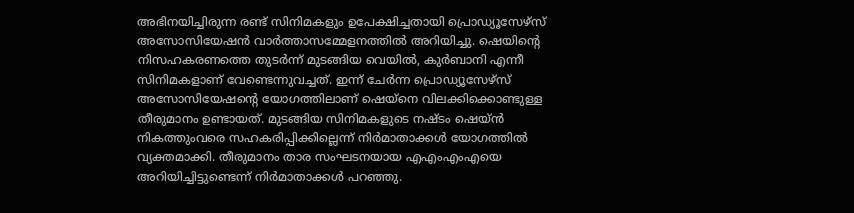അഭിനയിച്ചിരുന്ന രണ്ട് സിനിമകളും ഉപേക്ഷിച്ചതായി പ്രൊഡ്യൂസേഴ്സ് അസോസിയേഷന്‍ വാര്‍ത്താസമ്മേളനത്തില്‍ അറിയിച്ചു. ഷെയിന്റെ നിസഹകരണത്തെ തുടര്‍ന്ന് മുടങ്ങിയ വെയില്‍, കുര്‍ബാനി എന്നീ സിനിമകളാണ് വേണ്ടെന്നുവച്ചത്. ഇന്ന് ചേര്‍ന്ന പ്രൊഡ്യൂസേഴ്സ് അസോസിയേഷന്റെ യോഗത്തിലാണ് ഷെയ്നെ വിലക്കിക്കൊണ്ടുള്ള തീരുമാനം ഉണ്ടായത്. മുടങ്ങിയ സിനിമകളുടെ നഷ്ടം ഷെയ്ന്‍ നികത്തുംവരെ സഹകരിപ്പിക്കില്ലെന്ന് നിര്‍മാതാക്കള്‍ യോഗത്തില്‍ വ്യക്തമാക്കി. തീരുമാനം താര സംഘടനയായ എഎംഎംഎയെ അറിയിച്ചിട്ടുണ്ടെന്ന് നിര്‍മാതാക്കള്‍ പറഞ്ഞു.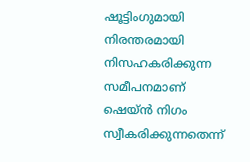ഷൂട്ടിംഗുമായി നിരന്തരമായി നിസഹകരിക്കുന്ന സമീപനമാണ് ഷെയ്ന്‍ നിഗം സ്വീകരിക്കുന്നതെന്ന്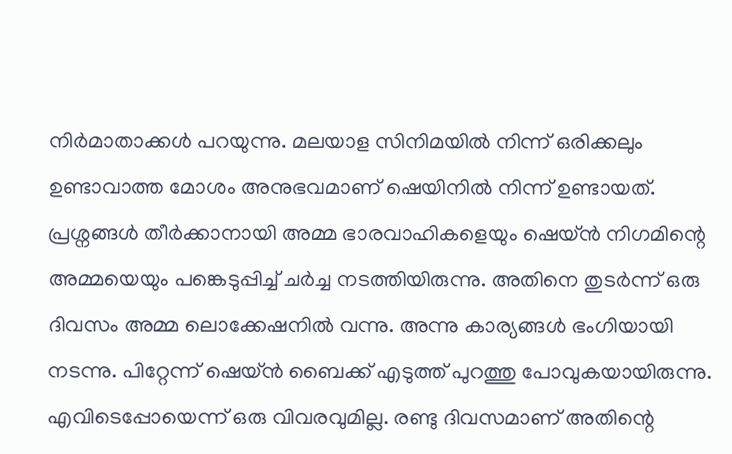നിര്‍മാതാക്കള്‍ പറയുന്നു. മലയാള സിനിമയില്‍ നിന്ന് ഒരിക്കലും ഉണ്ടാവാത്ത മോശം അനുഭവമാണ് ഷെയിനില്‍ നിന്ന് ഉണ്ടായത്. പ്രശ്നങ്ങള്‍ തീര്‍ക്കാനായി അമ്മ ഭാരവാഹികളെയും ഷെയ്ന്‍ നിഗമിന്റെ അമ്മയെയും പങ്കെടുപ്പിച്ച് ചര്‍ച്ച നടത്തിയിരുന്നു. അതിനെ തുടര്‍ന്ന് ഒരു ദിവസം അമ്മ ലൊക്കേഷനില്‍ വന്നു. അന്നു കാര്യങ്ങള്‍ ഭംഗിയായി നടന്നു. പിറ്റേന്ന് ഷെയ്ന്‍ ബൈക്ക് എടുത്ത് പുറത്തു പോവുകയായിരുന്നു. എവിടെപ്പോയെന്ന് ഒരു വിവരവുമില്ല. രണ്ടു ദിവസമാണ് അതിന്റെ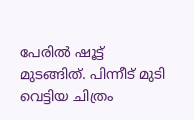പേരില്‍ ഷൂട്ട് മുടങ്ങിത്. പിന്നീട് മുടി വെട്ടിയ ചിത്രം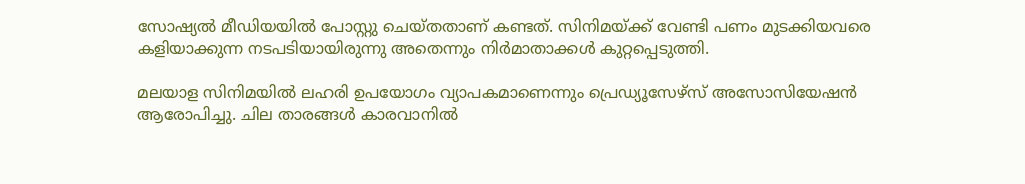സോഷ്യല്‍ മീഡിയയില്‍ പോസ്റ്റു ചെയ്തതാണ് കണ്ടത്. സിനിമയ്ക്ക് വേണ്ടി പണം മുടക്കിയവരെ കളിയാക്കുന്ന നടപടിയായിരുന്നു അതെന്നും നിര്‍മാതാക്കള്‍ കുറ്റപ്പെടുത്തി.

മലയാള സിനിമയില്‍ ലഹരി ഉപയോഗം വ്യാപകമാണെന്നും പ്രെഡ്യൂസേഴ്‌സ് അസോസിയേഷന്‍ ആരോപിച്ചു. ചില താരങ്ങള്‍ കാരവാനില്‍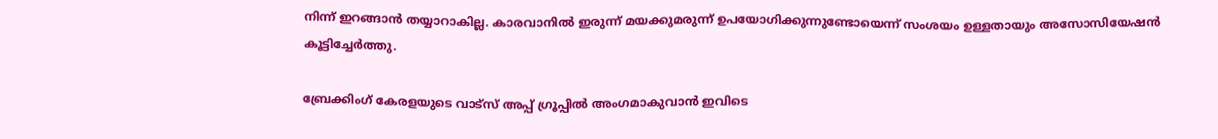നിന്ന് ഇറങ്ങാന്‍ തയ്യാറാകില്ല. കാരവാനില്‍ ഇരുന്ന് മയക്കുമരുന്ന് ഉപയോഗിക്കുന്നുണ്ടോയെന്ന് സംശയം ഉള്ളതായും അസോസിയേഷന്‍ കൂട്ടിച്ചേര്‍ത്തു.

ബ്രേക്കിംഗ് കേരളയുടെ വാട്സ് അപ്പ് ഗ്രൂപ്പിൽ അംഗമാകുവാൻ ഇവിടെ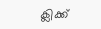ക്ലിക്ക്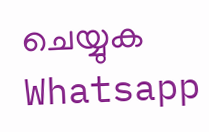ചെയ്യുക Whatsapp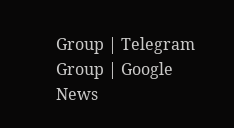Group | Telegram Group | Google News